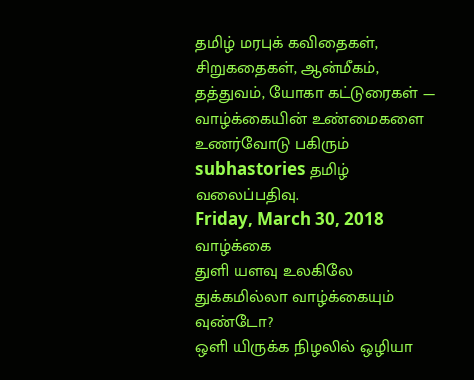தமிழ் மரபுக் கவிதைகள், சிறுகதைகள், ஆன்மீகம், தத்துவம், யோகா கட்டுரைகள் — வாழ்க்கையின் உண்மைகளை உணர்வோடு பகிரும் subhastories தமிழ் வலைப்பதிவு.
Friday, March 30, 2018
வாழ்க்கை
துளி யளவு உலகிலே துக்கமில்லா வாழ்க்கையும் வுண்டோ?
ஒளி யிருக்க நிழலில் ஒழியா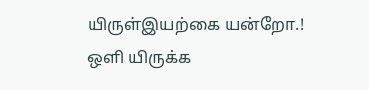யிருள்இயற்கை யன்றோ.!
ஒளி யிருக்க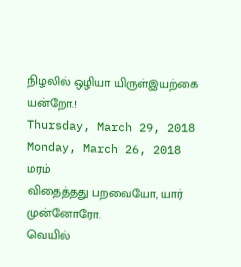நிழலில் ஒழியா யிருள்இயற்கை யன்றோ.!
Thursday, March 29, 2018
Monday, March 26, 2018
மரம்
விதைத்தது பறவையோ, யார் முன்னோரோ.
வெயில்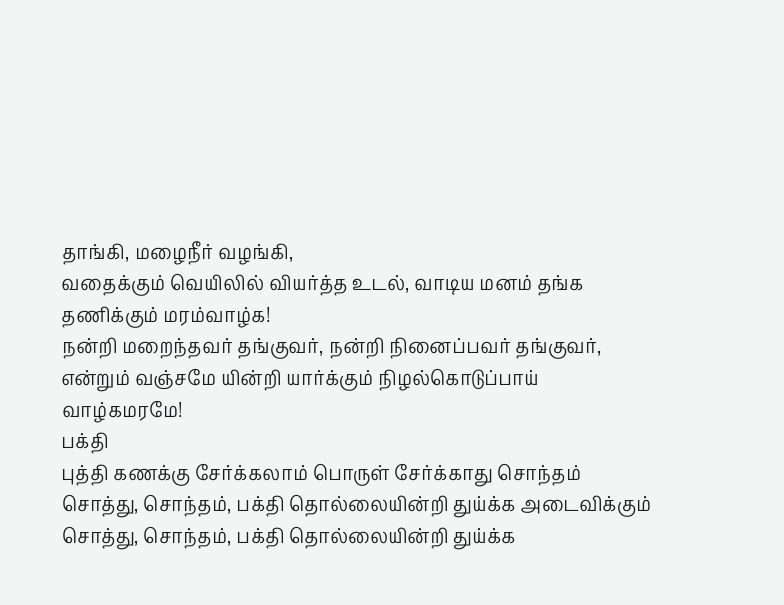தாங்கி, மழைநீர் வழங்கி,
வதைக்கும் வெயிலில் வியர்த்த உடல், வாடிய மனம் தங்க தணிக்கும் மரம்வாழ்க!
நன்றி மறைந்தவர் தங்குவர், நன்றி நினைப்பவர் தங்குவர்,
என்றும் வஞ்சமே யின்றி யார்க்கும் நிழல்கொடுப்பாய் வாழ்கமரமே!
பக்தி
புத்தி கணக்கு சேர்க்கலாம் பொருள் சேர்க்காது சொந்தம்
சொத்து, சொந்தம், பக்தி தொல்லையின்றி துய்க்க அடைவிக்கும்
சொத்து, சொந்தம், பக்தி தொல்லையின்றி துய்க்க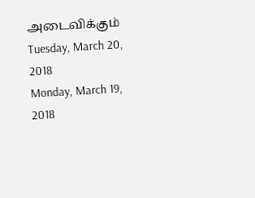அடைவிக்கும்
Tuesday, March 20, 2018
Monday, March 19, 2018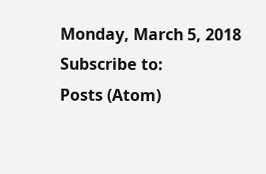Monday, March 5, 2018
Subscribe to:
Posts (Atom)